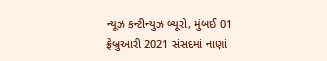ન્યૂઝ કન્ટીન્યુઝ બ્યૂરો, મુંબઈ 01 ફ્રેબ્રુઆરી 2021 સંસદમાં નાણાં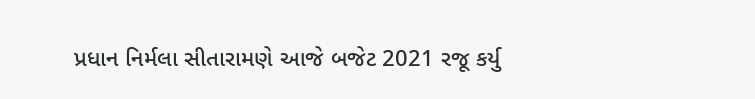પ્રધાન નિર્મલા સીતારામણે આજે બજેટ 2021 રજૂ કર્યુ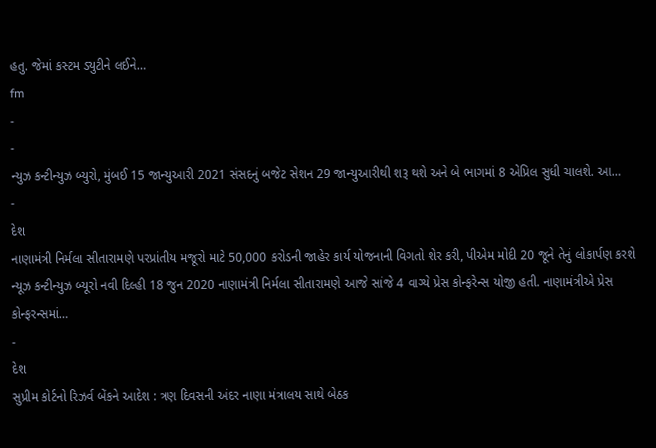હતુ. જેમાં કસ્ટમ ડ્યુટીને લઈને…
fm
-
-
ન્યુઝ કન્ટીન્યુઝ બ્યુરો, મુંબઈ 15 જાન્યુઆરી 2021 સંસદનું બજેટ સેશન 29 જાન્યુઆરીથી શરૂ થશે અને બે ભાગમાં 8 એપ્રિલ સુધી ચાલશે. આ…
-
દેશ
નાણામંત્રી નિર્મલા સીતારામણે પરપ્રાંતીય મજૂરો માટે 50,000 કરોડની જાહેર કાર્ય યોજનાની વિગતો શેર કરી, પીએમ મોદી 20 જૂને તેનું લોકાર્પણ કરશે
ન્યૂઝ કન્ટીન્યુઝ બ્યૂરો નવી દિલ્હી 18 જુન 2020 નાણામંત્રી નિર્મલા સીતારામણે આજે સાંજે 4 વાગ્યે પ્રેસ કોન્ફરેન્સ યોજી હતી. નાણામંત્રીએ પ્રેસ કોન્ફરન્સમાં…
-
દેશ
સુપ્રીમ કોર્ટનો રિઝર્વ બેંકને આદેશ : ત્રણ દિવસની અંદર નાણા મંત્રાલય સાથે બેઠક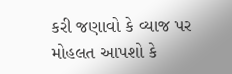કરી જણાવો કે વ્યાજ પર મોહલત આપશો કે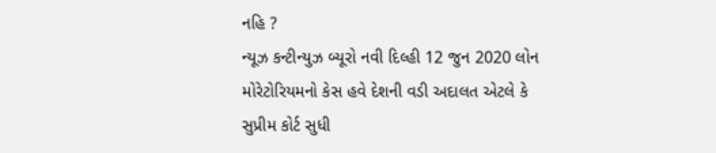નહિ ?
ન્યૂઝ કન્ટીન્યુઝ બ્યૂરો નવી દિલ્હી 12 જુન 2020 લોન મોરેટોરિયમનો કેસ હવે દેશની વડી અદાલત એટલે કે સુપ્રીમ કોર્ટ સુધી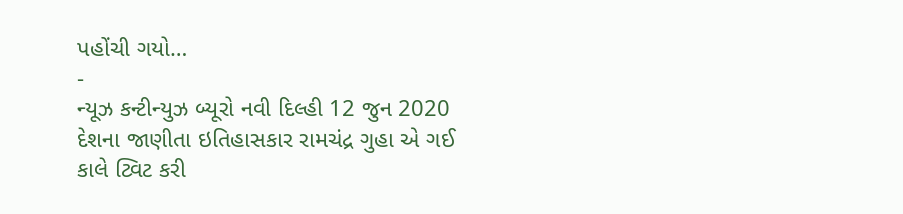પહોંચી ગયો…
-
ન્યૂઝ કન્ટીન્યુઝ બ્યૂરો નવી દિલ્હી 12 જુન 2020 દેશના જાણીતા ઇતિહાસકાર રામચંદ્ર ગુહા એ ગઈ કાલે ટ્વિટ કરી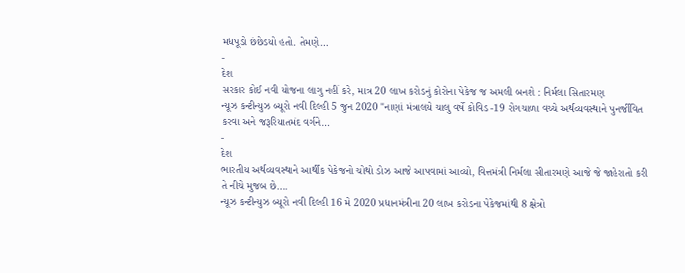મધપૂડો છંછેડયો હતો. તેમણે…
-
દેશ
સરકાર કોઈ નવી યોજના લાગુ નહીં કરે, માત્ર 20 લાખ કરોડનું કોરોના પેકેજ જ અમલી બનશે : નિર્મલા સિતારમણ
ન્યૂઝ કન્ટીન્યુઝ બ્યૂરો નવી દિલ્હી 5 જુન 2020 "નાણાં મંત્રાલયે ચાલુ વર્ષે કોવિડ -19 રોગચાળા વચ્ચે અર્થવ્યવસ્થાને પુનર્જીવિત કરવા અને જરૂરિયાતમંદ વર્ગને…
-
દેશ
ભારતીય અર્થવ્યવસ્થાને આર્થીક પેકેજનો ચોથો ડોઝ આજે આપવામાં આવ્યો, વિત્તમંત્રી નિર્મલા સીતારમણે આજે જે જાહેરાતો કરી તે નીચે મુજબ છે….
ન્યૂઝ કન્ટીન્યુઝ બ્યૂરો નવી દિલ્હી 16 મે 2020 પ્રધાનમંત્રીના 20 લાખ કરોડના પેકેજમાંથી 8 ક્ષેત્રો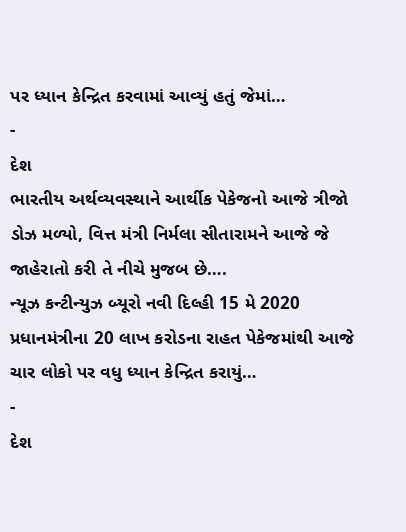પર ધ્યાન કેન્દ્રિત કરવામાં આવ્યું હતું જેમાં…
-
દેશ
ભારતીય અર્થવ્યવસ્થાને આર્થીક પેકેજનો આજે ત્રીજો ડોઝ મળ્યો, વિત્ત મંત્રી નિર્મલા સીતારામને આજે જે જાહેરાતો કરી તે નીચે મુજબ છે….
ન્યૂઝ કન્ટીન્યુઝ બ્યૂરો નવી દિલ્હી 15 મે 2020 પ્રધાનમંત્રીના 20 લાખ કરોડના રાહત પેકેજમાંથી આજે ચાર લોકો પર વધુ ધ્યાન કેન્દ્રિત કરાયું…
-
દેશ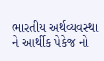ભારતીય અર્થવ્યવસ્થા ને આર્થીક પેકેજ નો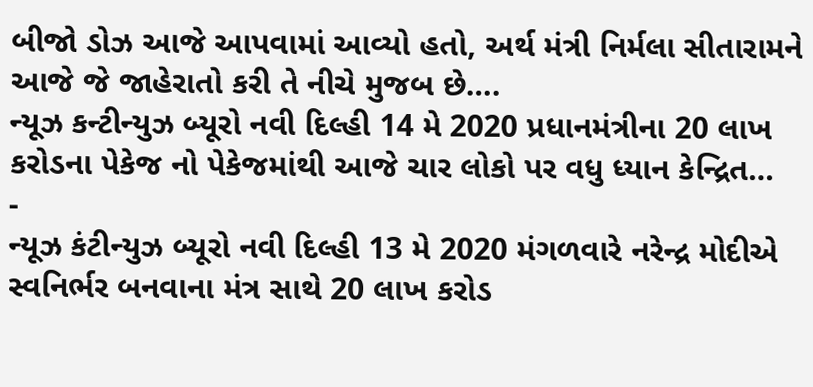બીજો ડોઝ આજે આપવામાં આવ્યો હતો, અર્થ મંત્રી નિર્મલા સીતારામને આજે જે જાહેરાતો કરી તે નીચે મુજબ છે….
ન્યૂઝ કન્ટીન્યુઝ બ્યૂરો નવી દિલ્હી 14 મે 2020 પ્રધાનમંત્રીના 20 લાખ કરોડના પેકેજ નો પેકેજમાંથી આજે ચાર લોકો પર વધુ ધ્યાન કેન્દ્રિત…
-
ન્યૂઝ કંટીન્યુઝ બ્યૂરો નવી દિલ્હી 13 મે 2020 મંગળવારે નરેન્દ્ર મોદીએ સ્વનિર્ભર બનવાના મંત્ર સાથે 20 લાખ કરોડ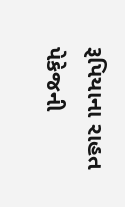રૂપિયાના રાહત પેકેજની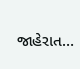જાહેરાત…